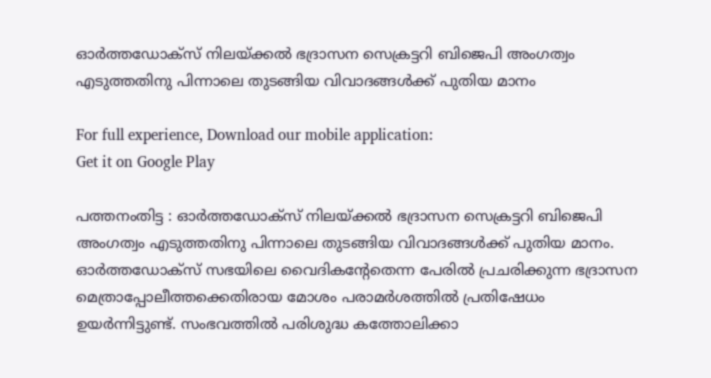ഓർത്തഡോക്സ് നിലയ്ക്കൽ ഭദ്രാസന സെക്രട്ടറി ബിജെപി അംഗത്വം എടുത്തതിനു പിന്നാലെ തുടങ്ങിയ വിവാദങ്ങൾക്ക് പുതിയ മാനം

For full experience, Download our mobile application:
Get it on Google Play

പത്തനംതിട്ട : ഓർത്തഡോക്സ് നിലയ്ക്കൽ ഭദ്രാസന സെക്രട്ടറി ബിജെപി അംഗത്വം എടുത്തതിനു പിന്നാലെ തുടങ്ങിയ വിവാദങ്ങൾക്ക് പുതിയ മാനം. ഓർത്തഡോക്സ് സഭയിലെ വൈദികൻ്റേതെന്ന പേരിൽ പ്രചരിക്കുന്ന ഭദ്രാസന മെത്രാപ്പോലീത്തക്കെതിരായ മോശം പരാമർശത്തിൽ പ്രതിഷേധം ഉയർന്നിട്ടുണ്ട്. സംഭവത്തിൽ പരിശുദ്ധ കത്തോലിക്കാ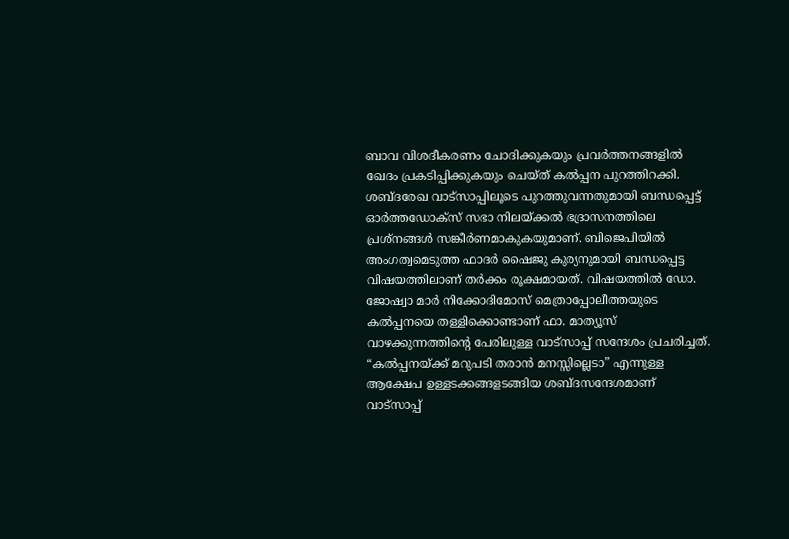ബാവ വിശദീകരണം ചോദിക്കുകയും പ്രവർത്തനങ്ങളിൽ ഖേദം പ്രകടിപ്പിക്കുകയും ചെയ്ത് കൽപ്പന പുറത്തിറക്കി. ശബ്ദരേഖ വാട്സാപ്പിലൂടെ പുറത്തുവന്നതുമായി ബന്ധപ്പെട്ട് ഓർത്തഡോക്സ് സഭാ നിലയ്ക്കൽ ഭദ്രാസനത്തിലെ പ്രശ്നങ്ങൾ സങ്കീർണമാകുകയുമാണ്. ബിജെപിയിൽ അംഗത്വമെടുത്ത ഫാദർ ഷൈജു കുര്യനുമായി ബന്ധപ്പെട്ട വിഷയത്തിലാണ് തർക്കം രൂക്ഷമായത്. വിഷയത്തിൽ ഡോ. ജോഷ്വാ മാർ നിക്കോദിമോസ് മെത്രാപ്പോലീത്തയുടെ കൽപ്പനയെ തള്ളിക്കൊണ്ടാണ് ഫാ. മാത്യൂസ് വാഴക്കുന്നത്തിന്റെ പേരിലുള്ള വാട്സാപ്പ് സന്ദേശം പ്രചരിച്ചത്. “കൽപ്പനയ്ക്ക് മറുപടി തരാൻ മനസ്സില്ലെടാ” എന്നുള്ള ആക്ഷേപ ഉള്ളടക്കങ്ങളടങ്ങിയ ശബ്ദസന്ദേശമാണ് വാട്സാപ്പ്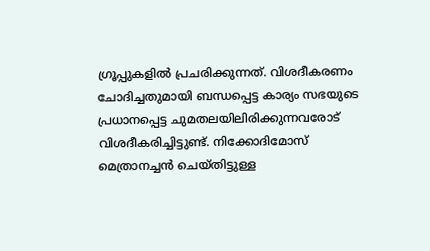ഗ്രൂപ്പുകളിൽ പ്രചരിക്കുന്നത്. വിശദീകരണം ചോദിച്ചതുമായി ബന്ധപ്പെട്ട കാര്യം സഭയുടെ പ്രധാനപ്പെട്ട ചുമതലയിലിരിക്കുന്നവരോട് വിശദീകരിച്ചിട്ടുണ്ട്. നിക്കോദിമോസ് മെത്രാനച്ചൻ ചെയ്തിട്ടുള്ള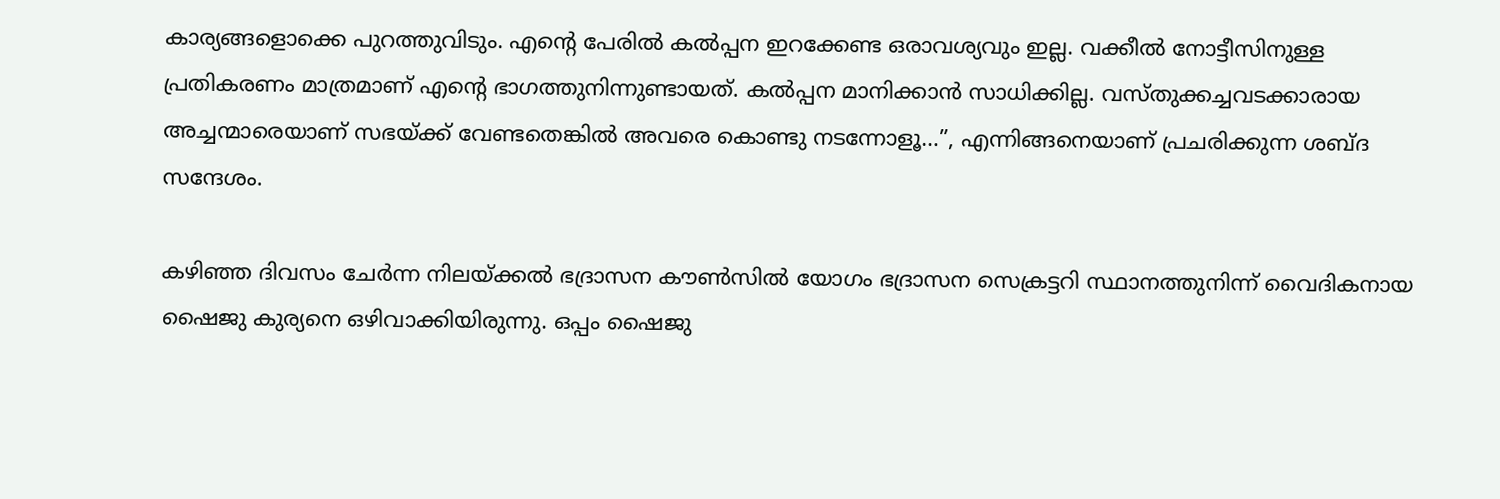കാര്യങ്ങളൊക്കെ പുറത്തുവിടും. എന്റെ പേരിൽ കൽപ്പന ഇറക്കേണ്ട ഒരാവശ്യവും ഇല്ല. വക്കീൽ നോട്ടീസിനുള്ള പ്രതികരണം മാത്രമാണ് എന്റെ ഭാഗത്തുനിന്നുണ്ടായത്. കൽപ്പന മാനിക്കാൻ സാധിക്കില്ല. വസ്തുക്കച്ചവടക്കാരായ അച്ചന്മാരെയാണ് സഭയ്ക്ക് വേണ്ടതെങ്കിൽ അവരെ കൊണ്ടു നടന്നോളൂ…”, എന്നിങ്ങനെയാണ് പ്രചരിക്കുന്ന ശബ്ദ സന്ദേശം.

കഴിഞ്ഞ ദിവസം ചേർന്ന നിലയ്ക്കൽ ഭദ്രാസന കൗൺസിൽ യോഗം ഭദ്രാസന സെക്രട്ടറി സ്ഥാനത്തുനിന്ന് വൈദികനായ ഷൈജു കുര്യനെ ഒഴിവാക്കിയിരുന്നു. ഒപ്പം ഷൈജു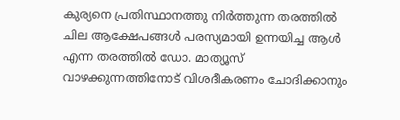കുര്യനെ പ്രതിസ്ഥാനത്തു നിർത്തുന്ന തരത്തിൽ ചില ആക്ഷേപങ്ങൾ പരസ്യമായി ഉന്നയിച്ച ആൾ എന്ന തരത്തിൽ ഡോ. മാത്യൂസ് വാഴക്കുന്നത്തിനോട് വിശദീകരണം ചോദിക്കാനും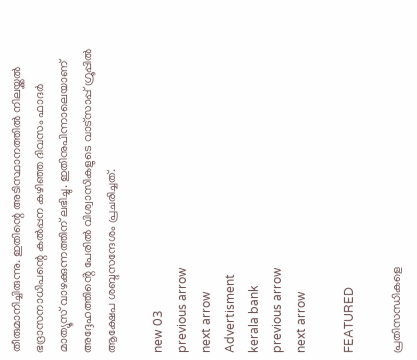തീരുമാനിച്ചിരുന്നു. ഇതിന്റെ അടിസ്ഥാനത്തിൽ നിലയ്ക്കൽ ഭദ്രാസനാധിപന്റെ കൽപ്പന കഴിഞ്ഞ ദിവസം ഫാദർ മാത്യൂസ് വാഴക്കുന്നത്തിന് ലഭിച്ചു. ഇതിനുപിന്നാലെയാണ് അദ്ദേഹത്തിൻ്റെ പേരിൽ വിശ്വാസികളുടെ വാട്സാപ്പ് ഗ്രൂപ്പിൽ ആക്ഷേപ ശബ്ദസന്ദേശം പ്രചരിച്ചത്.

new 03
previous arrow
next arrow
Advertisment
kerala bank
previous arrow
next arrow

FEATURED

പ്രതിസന്ധികളെ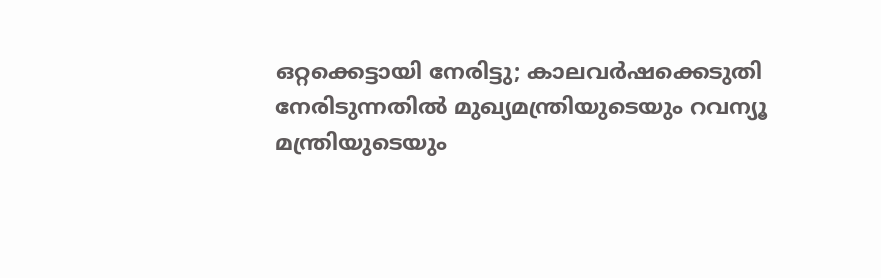ഒറ്റക്കെട്ടായി നേരിട്ടു; കാലവർഷക്കെടുതി നേരിടുന്നതിൽ മുഖ്യമന്ത്രിയുടെയും റവന്യൂ മന്ത്രിയുടെയും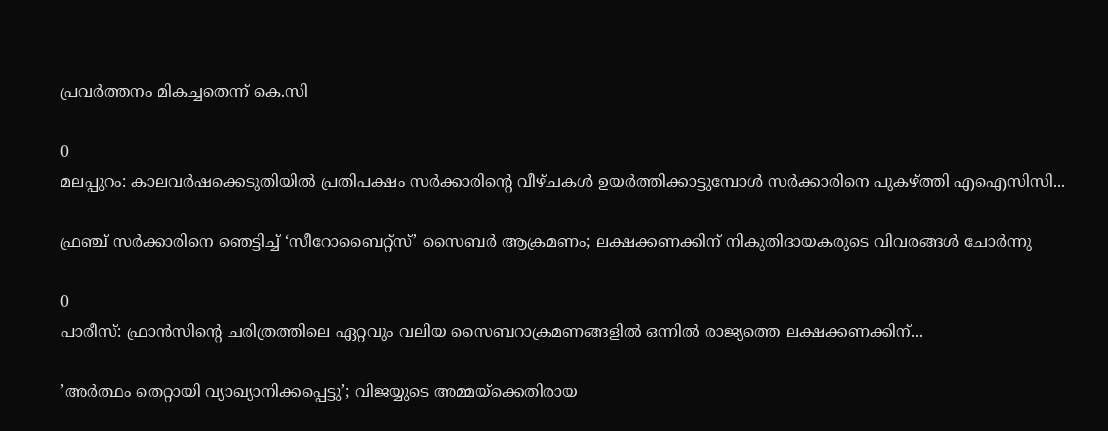പ്രവർത്തനം മികച്ചതെന്ന് കെ.സി

0
മലപ്പുറം: കാലവര്‍ഷക്കെടുതിയില്‍ പ്രതിപക്ഷം സര്‍ക്കാരിന്റെ വീഴ്ചകള്‍ ഉയര്‍ത്തിക്കാട്ടുമ്പോള്‍ സര്‍ക്കാരിനെ പുകഴ്ത്തി എഐസിസി...

ഫ്രഞ്ച് സർക്കാരിനെ ഞെട്ടിച്ച് ‘സീറോബൈറ്റ്സ്’ സൈബർ ആക്രമണം; ലക്ഷക്കണക്കിന് നികുതിദായകരുടെ വിവരങ്ങൾ ചോർന്നു

0
പാരീസ്: ഫ്രാൻസിന്റെ ചരിത്രത്തിലെ ഏറ്റവും വലിയ സൈബറാക്രമണങ്ങളിൽ ഒന്നിൽ രാജ്യത്തെ ലക്ഷക്കണക്കിന്...

’അർത്ഥം തെറ്റായി വ്യാഖ്യാനിക്കപ്പെട്ടു’; വിജയ്യുടെ അമ്മയ്ക്കെതിരായ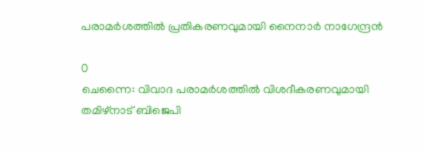പരാമർശത്തിൽ പ്രതികരണവുമായി നൈനാർ നാഗേന്ദ്രൻ

0
ചെന്നൈ: വിവാദ പരാമർശത്തിൽ വിശദീകരണവുമായി തമിഴ്നാട് ബിജെപി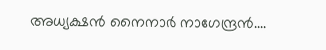അധ്യക്ഷൻ നൈനാർ നാഗേന്ദ്രൻ....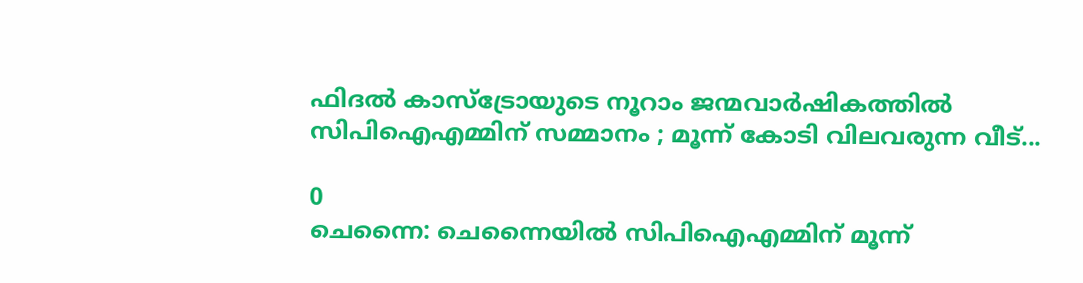ഫിദല്‍ കാസ്‌ട്രോയുടെ നൂറാം ജന്മവാര്‍ഷികത്തിൽ സിപിഐഎമ്മിന് സമ്മാനം ; മൂന്ന് കോടി വിലവരുന്ന വീട്...

0
ചെന്നൈ: ചെന്നൈയില്‍ സിപിഐഎമ്മിന് മൂന്ന്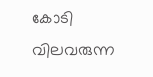കോടി വിലവരുന്ന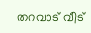തറവാട് വീട്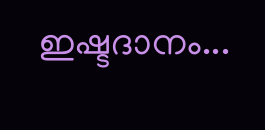ഇഷ്ടദാനം...